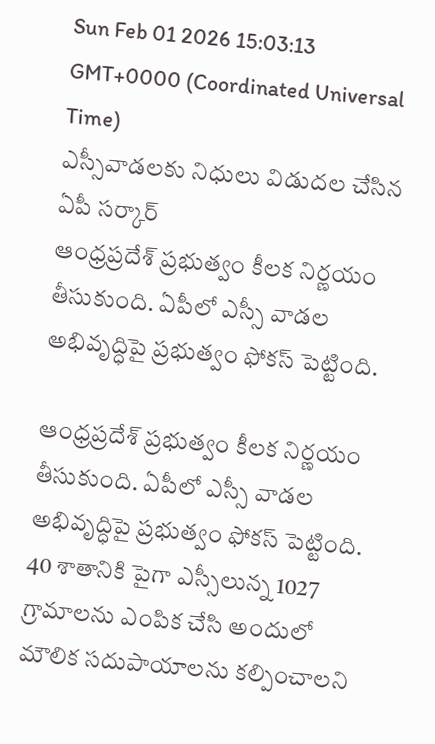Sun Feb 01 2026 15:03:13 GMT+0000 (Coordinated Universal Time)
ఎస్సీవాడలకు నిధులు విడుదల చేసిన ఏపీ సర్కార్
ఆంధ్రప్రదేశ్ ప్రభుత్వం కీలక నిర్ణయం తీసుకుంది. ఏపీలో ఎస్సీ వాడల అభివృద్ధిపై ప్రభుత్వం ఫోకస్ పెట్టింది.

ఆంధ్రప్రదేశ్ ప్రభుత్వం కీలక నిర్ణయం తీసుకుంది. ఏపీలో ఎస్సీ వాడల అభివృద్ధిపై ప్రభుత్వం ఫోకస్ పెట్టింది. 40 శాతానికి పైగా ఎస్సీలున్న 1027 గ్రామాలను ఎంపిక చేసి అందులో మౌలిక సదుపాయాలను కల్పించాలని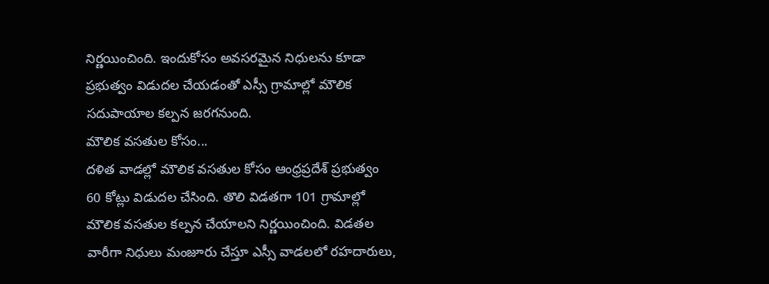నిర్ణయించింది. ఇందుకోసం అవసరమైన నిధులను కూడా ప్రభుత్వం విడుదల చేయడంతో ఎస్సీ గ్రామాల్లో మౌలిక సదుపాయాల కల్పన జరగనుంది.
మౌలిక వసతుల కోసం...
దళిత వాడల్లో మౌలిక వసతుల కోసం ఆంధ్రప్రదేశ్ ప్రభుత్వం 60 కోట్లు విడుదల చేసింది. తొలి విడతగా 101 గ్రామాల్లో మౌలిక వసతుల కల్పన చేయాలని నిర్ణయించింది. విడతల వారీగా నిధులు మంజూరు చేస్తూ ఎస్సీ వాడలలో రహదారులు,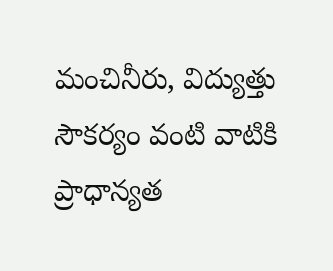మంచినీరు, విద్యుత్తు సౌకర్యం వంటి వాటికి ప్రాధాన్యత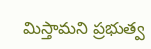మిస్తామని ప్రభుత్వ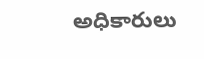అధికారులు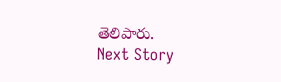తెలిపారు.
Next Story